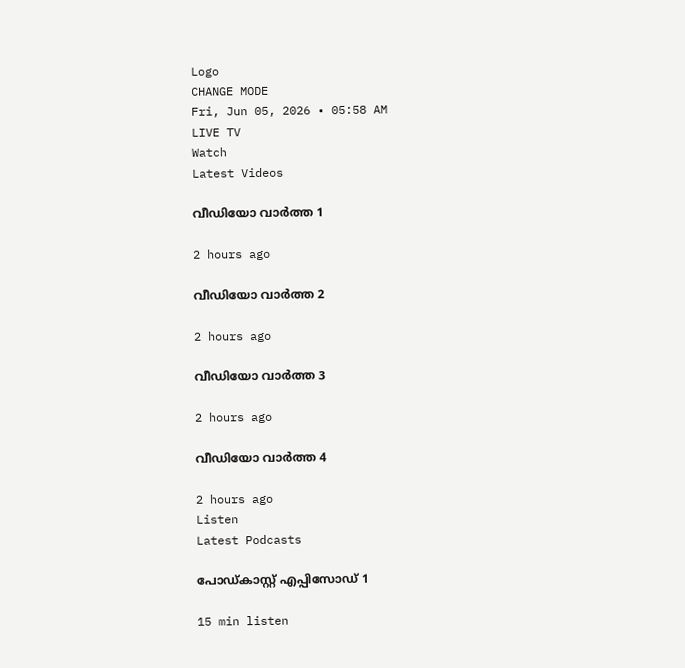Logo
CHANGE MODE
Fri, Jun 05, 2026 • 05:58 AM
LIVE TV
Watch
Latest Videos

വീഡിയോ വാർത്ത 1

2 hours ago

വീഡിയോ വാർത്ത 2

2 hours ago

വീഡിയോ വാർത്ത 3

2 hours ago

വീഡിയോ വാർത്ത 4

2 hours ago
Listen
Latest Podcasts

പോഡ്കാസ്റ്റ് എപ്പിസോഡ് 1

15 min listen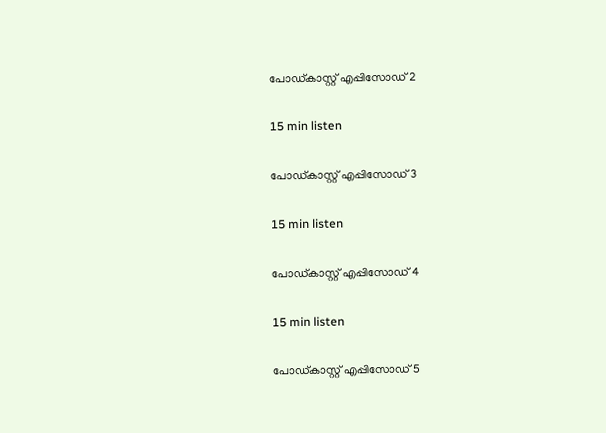പോഡ്കാസ്റ്റ് എപ്പിസോഡ് 2

15 min listen

പോഡ്കാസ്റ്റ് എപ്പിസോഡ് 3

15 min listen

പോഡ്കാസ്റ്റ് എപ്പിസോഡ് 4

15 min listen

പോഡ്കാസ്റ്റ് എപ്പിസോഡ് 5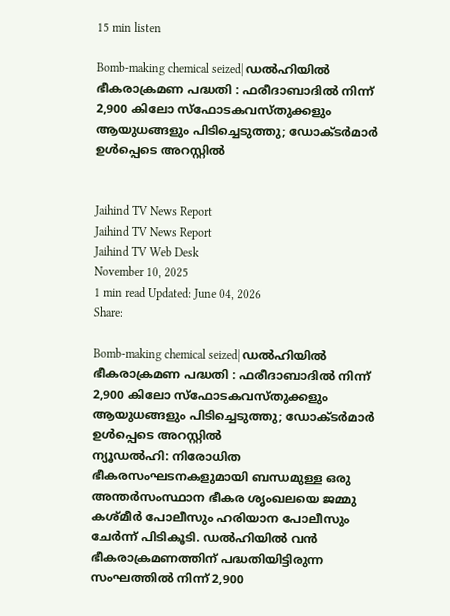15 min listen

Bomb-making chemical seized| ഡല്‍ഹിയില്‍ ഭീകരാക്രമണ പദ്ധതി : ഫരീദാബാദില്‍ നിന്ന് 2,900 കിലോ സ്‌ഫോടകവസ്തുക്കളും ആയുധങ്ങളും പിടിച്ചെടുത്തു; ഡോക്ടര്‍മാര്‍ ഉള്‍പ്പെടെ അറസ്റ്റില്‍


Jaihind TV News Report
Jaihind TV News Report
Jaihind TV Web Desk
November 10, 2025
1 min read Updated: June 04, 2026
Share:

Bomb-making chemical seized| ഡല്‍ഹിയില്‍ ഭീകരാക്രമണ പദ്ധതി : ഫരീദാബാദില്‍ നിന്ന് 2,900 കിലോ സ്‌ഫോടകവസ്തുക്കളും ആയുധങ്ങളും പിടിച്ചെടുത്തു; ഡോക്ടര്‍മാര്‍ ഉള്‍പ്പെടെ അറസ്റ്റില്‍
ന്യൂഡല്‍ഹി: നിരോധിത ഭീകരസംഘടനകളുമായി ബന്ധമുള്ള ഒരു അന്തര്‍സംസ്ഥാന ഭീകര ശൃംഖലയെ ജമ്മു കശ്മീര്‍ പോലീസും ഹരിയാന പോലീസും ചേര്‍ന്ന് പിടികൂടി. ഡല്‍ഹിയില്‍ വന്‍ ഭീകരാക്രമണത്തിന് പദ്ധതിയിട്ടിരുന്ന സംഘത്തില്‍ നിന്ന് 2,900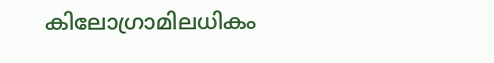കിലോഗ്രാമിലധികം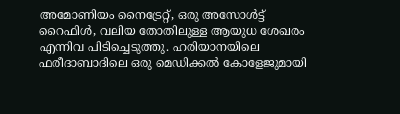അമോണിയം നൈട്രേറ്റ്, ഒരു അസോള്‍ട്ട് റൈഫിള്‍, വലിയ തോതിലുള്ള ആയുധ ശേഖരം എന്നിവ പിടിച്ചെടുത്തു. ഹരിയാനയിലെ ഫരീദാബാദിലെ ഒരു മെഡിക്കല്‍ കോളേജുമായി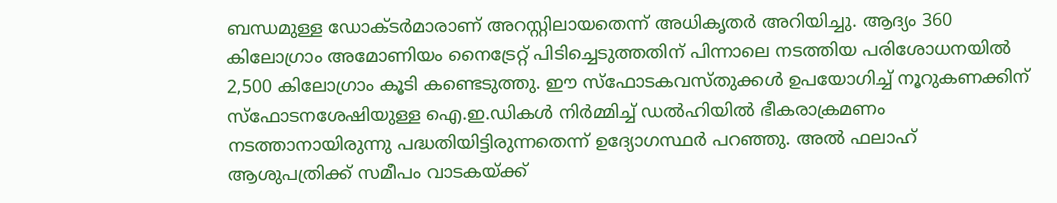ബന്ധമുള്ള ഡോക്ടര്‍മാരാണ് അറസ്റ്റിലായതെന്ന് അധികൃതര്‍ അറിയിച്ചു. ആദ്യം 360 കിലോഗ്രാം അമോണിയം നൈട്രേറ്റ് പിടിച്ചെടുത്തതിന് പിന്നാലെ നടത്തിയ പരിശോധനയില്‍ 2,500 കിലോഗ്രാം കൂടി കണ്ടെടുത്തു. ഈ സ്‌ഫോടകവസ്തുക്കള്‍ ഉപയോഗിച്ച് നൂറുകണക്കിന് സ്‌ഫോടനശേഷിയുള്ള ഐ.ഇ.ഡികള്‍ നിര്‍മ്മിച്ച് ഡല്‍ഹിയില്‍ ഭീകരാക്രമണം നടത്താനായിരുന്നു പദ്ധതിയിട്ടിരുന്നതെന്ന് ഉദ്യോഗസ്ഥര്‍ പറഞ്ഞു. അല്‍ ഫലാഹ് ആശുപത്രിക്ക് സമീപം വാടകയ്ക്ക്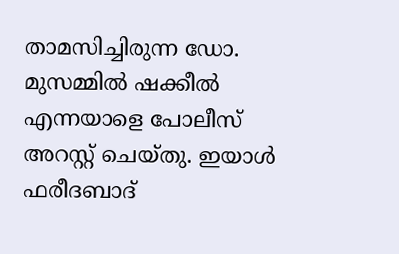താമസിച്ചിരുന്ന ഡോ. മുസമ്മില്‍ ഷക്കീല്‍ എന്നയാളെ പോലീസ് അറസ്റ്റ് ചെയ്തു. ഇയാള്‍ ഫരീദബാദ്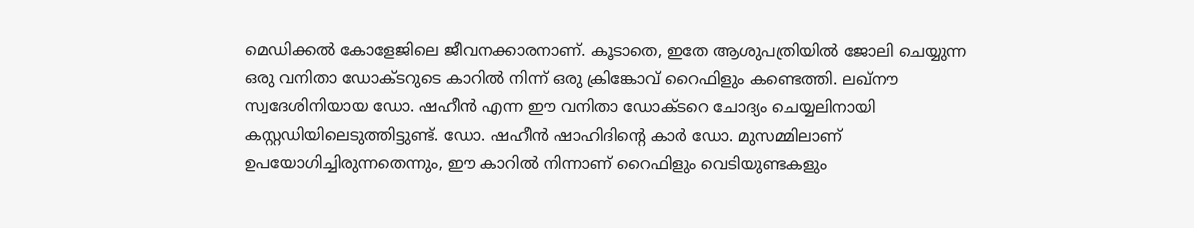മെഡിക്കല്‍ കോളേജിലെ ജീവനക്കാരനാണ്. കൂടാതെ, ഇതേ ആശുപത്രിയില്‍ ജോലി ചെയ്യുന്ന ഒരു വനിതാ ഡോക്ടറുടെ കാറില്‍ നിന്ന് ഒരു ക്രിങ്കോവ് റൈഫിളും കണ്ടെത്തി. ലഖ്നൗ സ്വദേശിനിയായ ഡോ. ഷഹീന്‍ എന്ന ഈ വനിതാ ഡോക്ടറെ ചോദ്യം ചെയ്യലിനായി കസ്റ്റഡിയിലെടുത്തിട്ടുണ്ട്. ഡോ. ഷഹീന്‍ ഷാഹിദിന്റെ കാര്‍ ഡോ. മുസമ്മിലാണ് ഉപയോഗിച്ചിരുന്നതെന്നും, ഈ കാറില്‍ നിന്നാണ് റൈഫിളും വെടിയുണ്ടകളും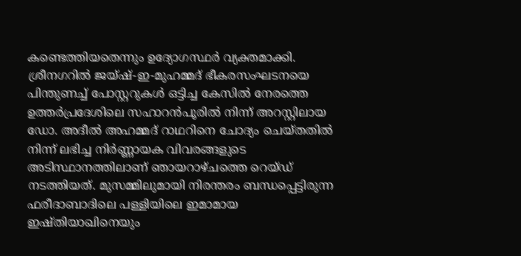കണ്ടെത്തിയതെന്നും ഉദ്യോഗസ്ഥര്‍ വ്യക്തമാക്കി. ശ്രീനഗറില്‍ ജയ്ഷ്-ഇ-മുഹമ്മദ് ഭീകരസംഘടനയെ പിന്തുണച്ച് പോസ്റ്ററുകള്‍ ഒട്ടിച്ച കേസില്‍ നേരത്തെ ഉത്തര്‍പ്രദേശിലെ സഹാറന്‍പൂരില്‍ നിന്ന് അറസ്റ്റിലായ ഡോ. അദീല്‍ അഹമ്മദ് റാഥറിനെ ചോദ്യം ചെയ്തതില്‍ നിന്ന് ലഭിച്ച നിര്‍ണ്ണായക വിവരങ്ങളുടെ അടിസ്ഥാനത്തിലാണ് ഞായറാഴ്ചത്തെ റെയ്ഡ് നടത്തിയത്. മുസമ്മിലുമായി നിരന്തരം ബന്ധപ്പെട്ടിരുന്ന ഫരീദാബാദിലെ പള്ളിയിലെ ഇമാമായ ഇഷ്തിയാഖിനെയും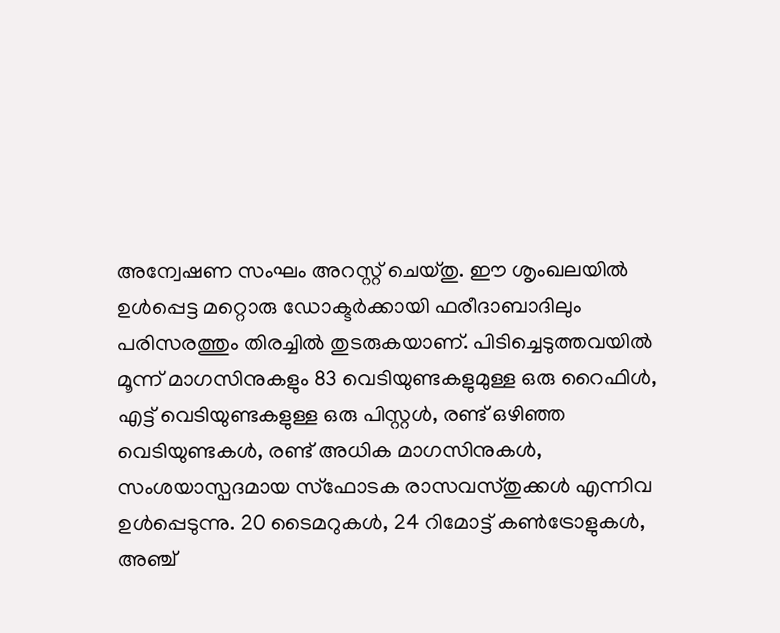അന്വേഷണ സംഘം അറസ്റ്റ് ചെയ്തു. ഈ ശൃംഖലയില്‍ ഉള്‍പ്പെട്ട മറ്റൊരു ഡോക്ടര്‍ക്കായി ഫരീദാബാദിലും പരിസരത്തും തിരച്ചില്‍ തുടരുകയാണ്. പിടിച്ചെടുത്തവയില്‍ മൂന്ന് മാഗസിനുകളും 83 വെടിയുണ്ടകളുമുള്ള ഒരു റൈഫിള്‍, എട്ട് വെടിയുണ്ടകളുള്ള ഒരു പിസ്റ്റള്‍, രണ്ട് ഒഴിഞ്ഞ വെടിയുണ്ടകള്‍, രണ്ട് അധിക മാഗസിനുകള്‍, സംശയാസ്പദമായ സ്‌ഫോടക രാസവസ്തുക്കള്‍ എന്നിവ ഉള്‍പ്പെടുന്നു. 20 ടൈമറുകള്‍, 24 റിമോട്ട് കണ്‍ട്രോളുകള്‍, അഞ്ച്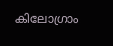കിലോഗ്രാം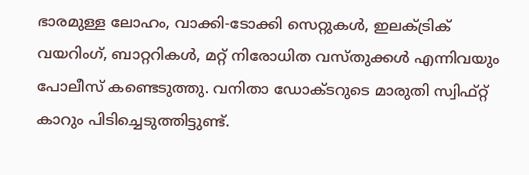ഭാരമുള്ള ലോഹം, വാക്കി-ടോക്കി സെറ്റുകള്‍, ഇലക്ട്രിക് വയറിംഗ്, ബാറ്ററികള്‍, മറ്റ് നിരോധിത വസ്തുക്കള്‍ എന്നിവയും പോലീസ് കണ്ടെടുത്തു. വനിതാ ഡോക്ടറുടെ മാരുതി സ്വിഫ്റ്റ് കാറും പിടിച്ചെടുത്തിട്ടുണ്ട്.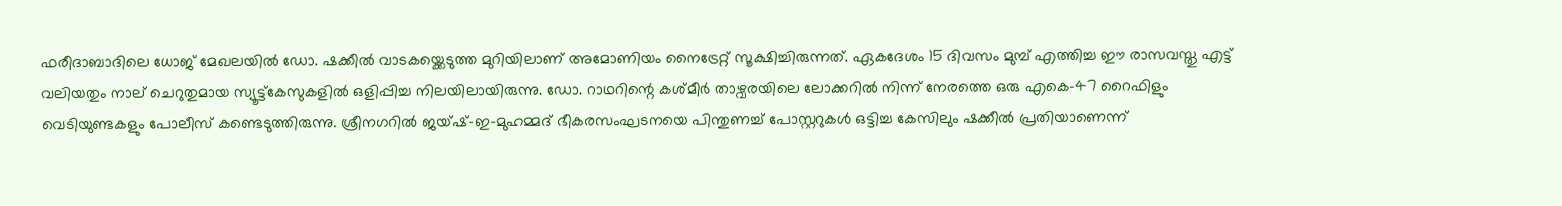ഫരീദാബാദിലെ ധോജ് മേഖലയില്‍ ഡോ. ഷക്കീല്‍ വാടകയ്ക്കെടുത്ത മുറിയിലാണ് അമോണിയം നൈട്രേറ്റ് സൂക്ഷിച്ചിരുന്നത്. ഏകദേശം 15 ദിവസം മുമ്പ് എത്തിച്ച ഈ രാസവസ്തു എട്ട് വലിയതും നാല് ചെറുതുമായ സ്യൂട്ട്‌കേസുകളില്‍ ഒളിപ്പിച്ച നിലയിലായിരുന്നു. ഡോ. റാഥറിന്റെ കശ്മീര്‍ താഴ്വരയിലെ ലോക്കറില്‍ നിന്ന് നേരത്തെ ഒരു എകെ-47 റൈഫിളും വെടിയുണ്ടകളും പോലീസ് കണ്ടെടുത്തിരുന്നു. ശ്രീനഗറില്‍ ജയ്ഷ്-ഇ-മുഹമ്മദ് ഭീകരസംഘടനയെ പിന്തുണച്ച് പോസ്റ്ററുകള്‍ ഒട്ടിച്ച കേസിലും ഷക്കീല്‍ പ്രതിയാണെന്ന്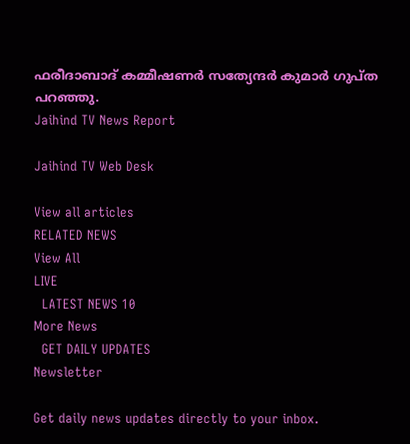ഫരീദാബാദ് കമ്മീഷണര്‍ സത്യേന്ദര്‍ കുമാര്‍ ഗുപ്ത പറഞ്ഞു.
Jaihind TV News Report

Jaihind TV Web Desk

View all articles
RELATED NEWS
View All
LIVE
  LATEST NEWS 10
More News
  GET DAILY UPDATES
Newsletter

Get daily news updates directly to your inbox.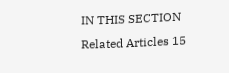IN THIS SECTION
Related Articles 15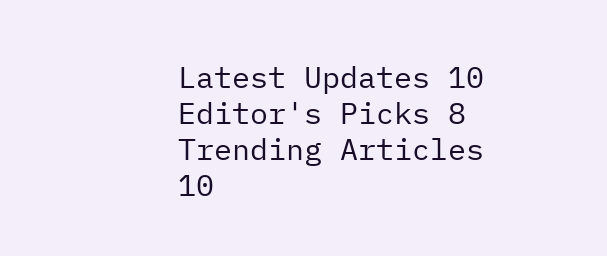Latest Updates 10
Editor's Picks 8
Trending Articles 10